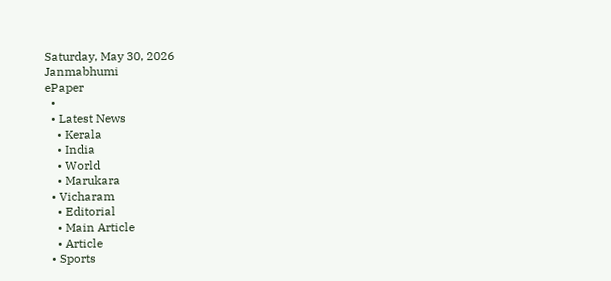Saturday, May 30, 2026
Janmabhumi
ePaper
  •
  • Latest News
    • Kerala
    • India
    • World
    • Marukara
  • Vicharam
    • Editorial
    • Main Article
    • Article
  • Sports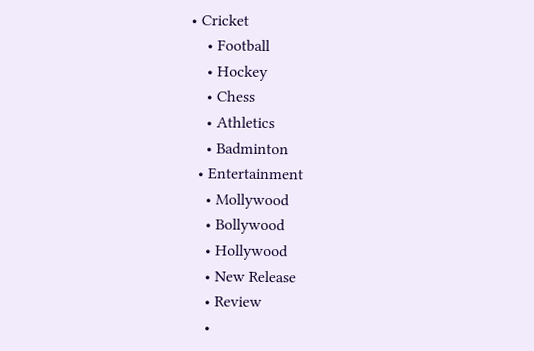• Cricket
    • Football
    • Hockey
    • Chess
    • Athletics
    • Badminton
  • Entertainment
    • Mollywood
    • Bollywood
    • Hollywood
    • New Release
    • Review
    •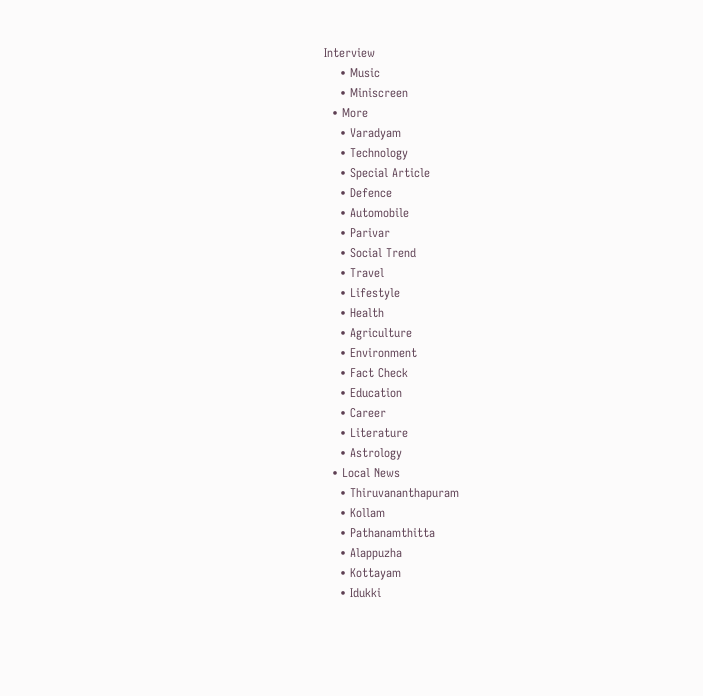Interview
    • Music
    • Miniscreen
  • More
    • Varadyam
    • Technology
    • Special Article
    • Defence
    • Automobile
    • Parivar
    • Social Trend
    • Travel
    • Lifestyle
    • Health
    • Agriculture
    • Environment
    • Fact Check
    • Education
    • Career
    • Literature
    • Astrology
  • Local News
    • Thiruvananthapuram
    • Kollam
    • Pathanamthitta
    • Alappuzha
    • Kottayam
    • Idukki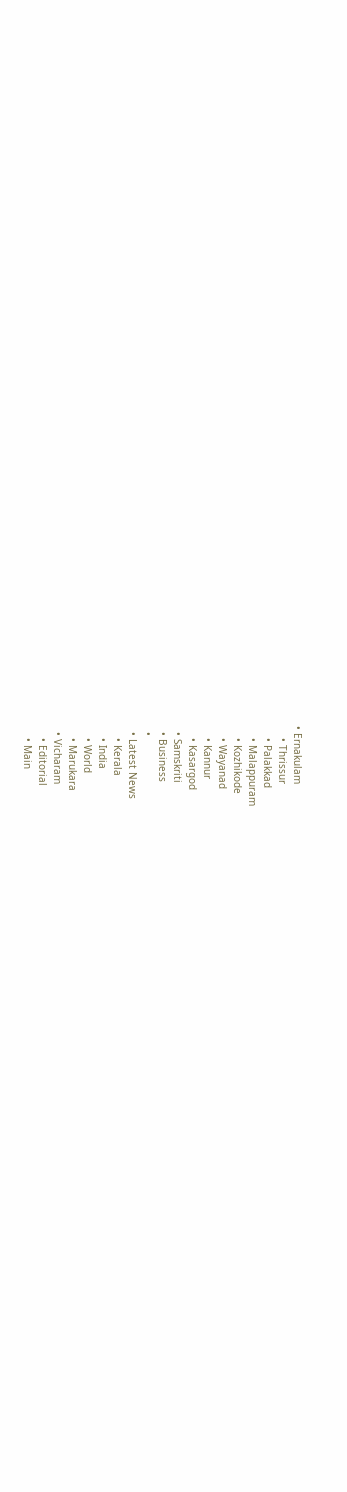• Ernakulam
    • Thrissur
    • Palakkad
    • Malappuram
    • Kozhikode
    • Wayanad
    • Kannur
    • Kasargod
  • Samskriti
  • Business
  •
  • Latest News
    • Kerala
    • India
    • World
    • Marukara
  • Vicharam
    • Editorial
    • Main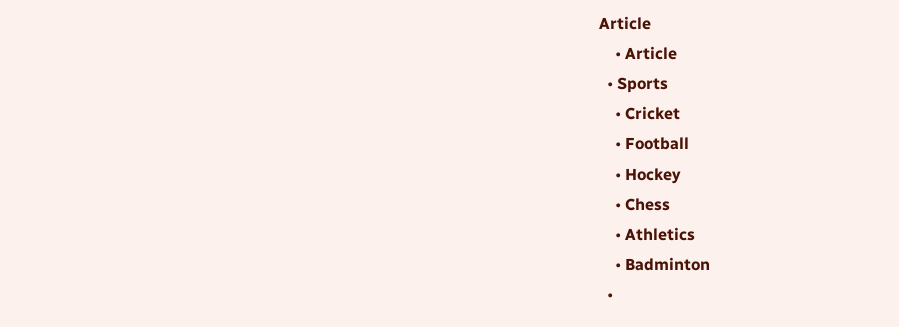Article
    • Article
  • Sports
    • Cricket
    • Football
    • Hockey
    • Chess
    • Athletics
    • Badminton
  •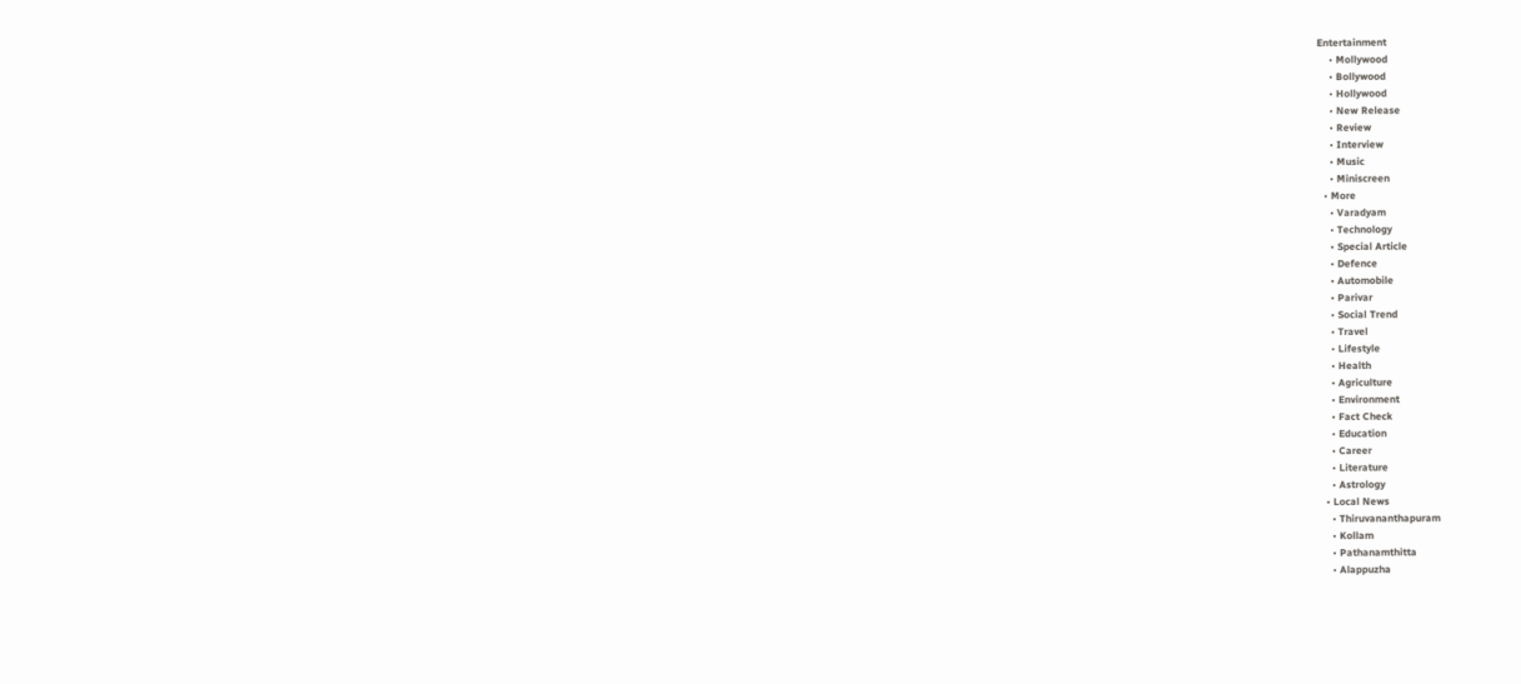Entertainment
    • Mollywood
    • Bollywood
    • Hollywood
    • New Release
    • Review
    • Interview
    • Music
    • Miniscreen
  • More
    • Varadyam
    • Technology
    • Special Article
    • Defence
    • Automobile
    • Parivar
    • Social Trend
    • Travel
    • Lifestyle
    • Health
    • Agriculture
    • Environment
    • Fact Check
    • Education
    • Career
    • Literature
    • Astrology
  • Local News
    • Thiruvananthapuram
    • Kollam
    • Pathanamthitta
    • Alappuzha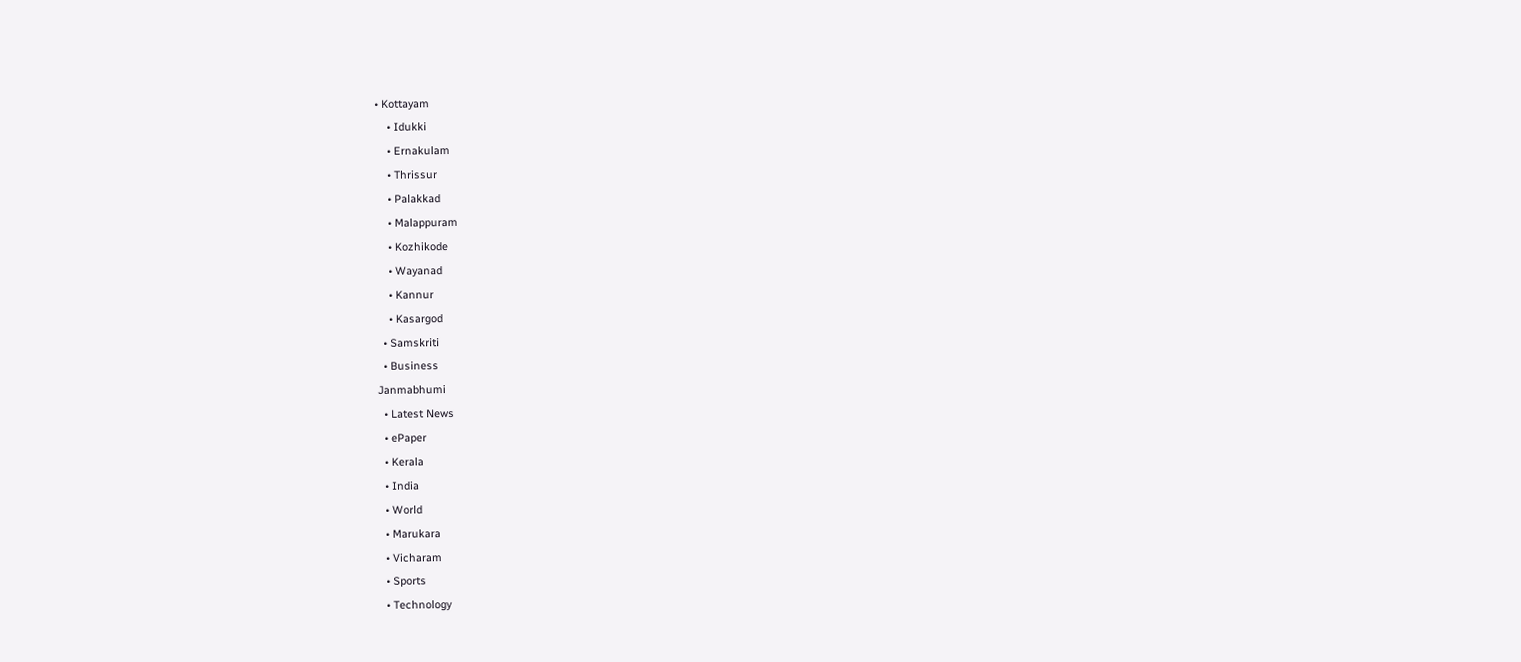• Kottayam
    • Idukki
    • Ernakulam
    • Thrissur
    • Palakkad
    • Malappuram
    • Kozhikode
    • Wayanad
    • Kannur
    • Kasargod
  • Samskriti
  • Business
Janmabhumi
  • Latest News
  • ePaper
  • Kerala
  • India
  • World
  • Marukara
  • Vicharam
  • Sports
  • Technology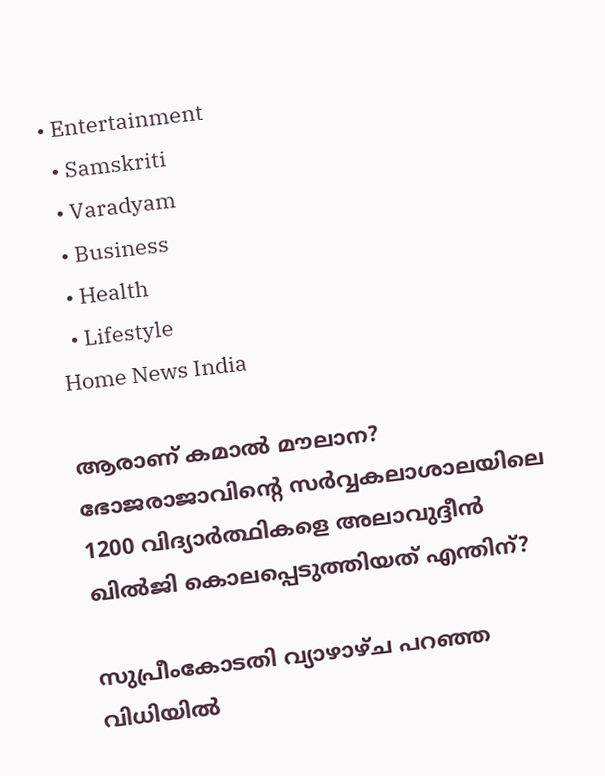• Entertainment
  • Samskriti
  • Varadyam
  • Business
  • Health
  • Lifestyle
Home News India

ആരാണ് കമാല്‍ മൗലാന? ഭോജരാജാവിന്റെ സര്‍വ്വകലാശാലയിലെ 1200 വിദ്യാര്‍ത്ഥികളെ അലാവുദ്ദീന്‍ ഖില്‍ജി കൊലപ്പെടുത്തിയത് എന്തിന്?

സുപ്രീംകോടതി വ്യാഴാഴ്ച പറഞ്ഞ വിധിയില്‍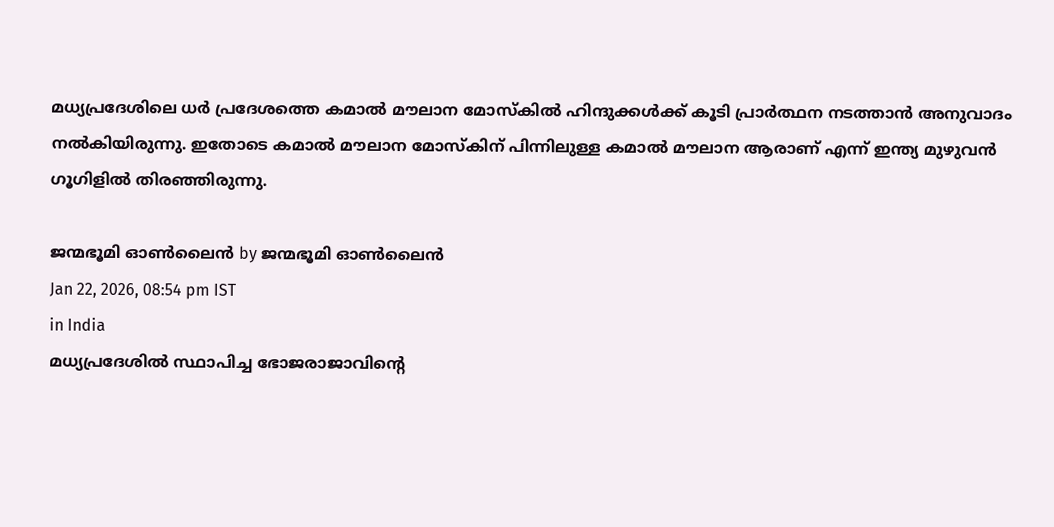മധ്യപ്രദേശിലെ ധര്‍ പ്രദേശത്തെ കമാല്‍ മൗലാന മോസ്കില്‍ ഹിന്ദുക്കള്‍ക്ക് കൂടി പ്രാര്‍ത്ഥന നടത്താന്‍ അനുവാദം നല്‍കിയിരുന്നു. ഇതോടെ കമാല്‍ മൗലാന മോസ്കിന് പിന്നിലുള്ള കമാല്‍ മൗലാന ആരാണ് എന്ന് ഇന്ത്യ മുഴുവന്‍ ഗൂഗിളില്‍ തിരഞ്ഞിരുന്നു.

ജന്മഭൂമി ഓണ്‍ലൈന്‍ by ജന്മഭൂമി ഓണ്‍ലൈന്‍
Jan 22, 2026, 08:54 pm IST
in India
മധ്യപ്രദേശില്‍ സ്ഥാപിച്ച ഭോജരാജാവിന്‍റെ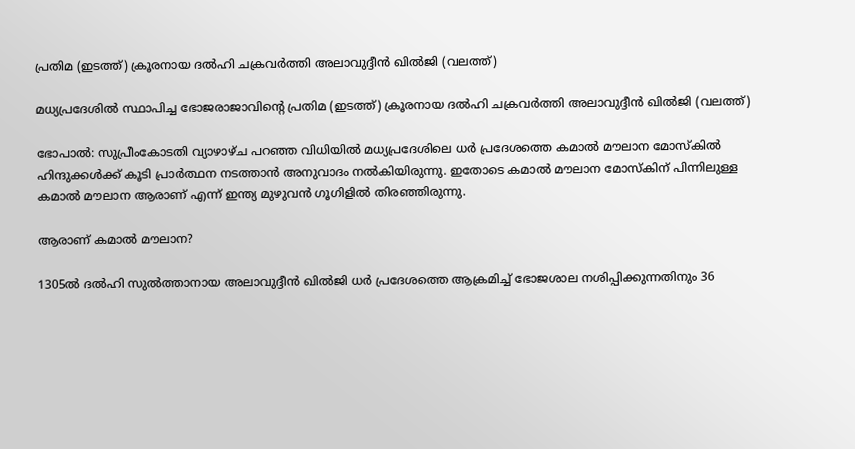പ്രതിമ (ഇടത്ത്) ക്രൂരനായ ദല്‍ഹി ചക്രവര്‍ത്തി അലാവുദ്ദീന്‍ ഖില്‍ജി (വലത്ത്)

മധ്യപ്രദേശില്‍ സ്ഥാപിച്ച ഭോജരാജാവിന്‍റെ പ്രതിമ (ഇടത്ത്) ക്രൂരനായ ദല്‍ഹി ചക്രവര്‍ത്തി അലാവുദ്ദീന്‍ ഖില്‍ജി (വലത്ത്)

ഭോപാല്‍: സുപ്രീംകോടതി വ്യാഴാഴ്ച പറഞ്ഞ വിധിയില്‍ മധ്യപ്രദേശിലെ ധര്‍ പ്രദേശത്തെ കമാല്‍ മൗലാന മോസ്കില്‍ ഹിന്ദുക്കള്‍ക്ക് കൂടി പ്രാര്‍ത്ഥന നടത്താന്‍ അനുവാദം നല്‍കിയിരുന്നു. ഇതോടെ കമാല്‍ മൗലാന മോസ്കിന് പിന്നിലുള്ള കമാല്‍ മൗലാന ആരാണ് എന്ന് ഇന്ത്യ മുഴുവന്‍ ഗൂഗിളില്‍ തിരഞ്ഞിരുന്നു.

ആരാണ് കമാല്‍ മൗലാന?

1305ല്‍ ദല്‍ഹി സുല്‍ത്താനായ അലാവുദ്ദീന്‍ ഖില്‍ജി ധര്‍ പ്രദേശത്തെ ആക്രമിച്ച് ഭോജശാല നശിപ്പിക്കുന്നതിനും 36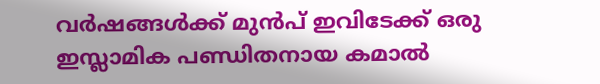വര്‍ഷങ്ങള്‍ക്ക് മുന്‍പ് ഇവിടേക്ക് ഒരു ഇസ്ലാമിക പണ്ഡിതനായ കമാല്‍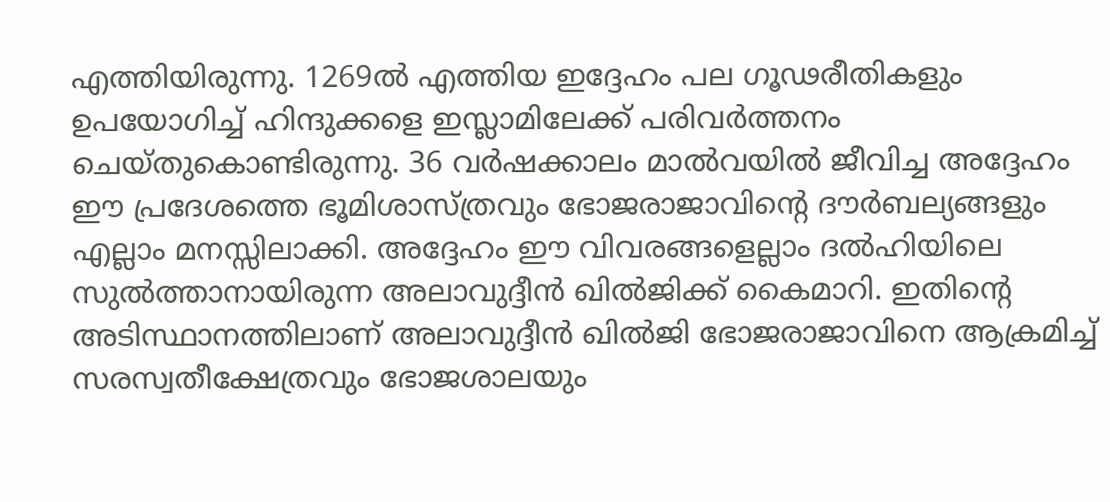എത്തിയിരുന്നു. 1269ല്‍ എത്തിയ ഇദ്ദേഹം പല ഗൂഢരീതികളും ഉപയോഗിച്ച് ഹിന്ദുക്കളെ ഇസ്ലാമിലേക്ക് പരിവര്‍ത്തനം ചെയ്തുകൊണ്ടിരുന്നു. 36 വര്‍ഷക്കാലം മാല്‍വയില്‍ ജീവിച്ച അദ്ദേഹം ഈ പ്രദേശത്തെ ഭൂമിശാസ്ത്രവും ഭോജരാജാവിന്റെ ദൗര്‍ബല്യങ്ങളും എല്ലാം മനസ്സിലാക്കി. അദ്ദേഹം ഈ വിവരങ്ങളെല്ലാം ദല്‍ഹിയിലെ സുല്‍ത്താനായിരുന്ന അലാവുദ്ദീന്‍ ഖില്‍ജിക്ക് കൈമാറി. ഇതിന്റെ അടിസ്ഥാനത്തിലാണ് അലാവുദ്ദീന്‍ ഖില്‍ജി ഭോജരാജാവിനെ ആക്രമിച്ച് സരസ്വതീക്ഷേത്രവും ഭോജശാലയും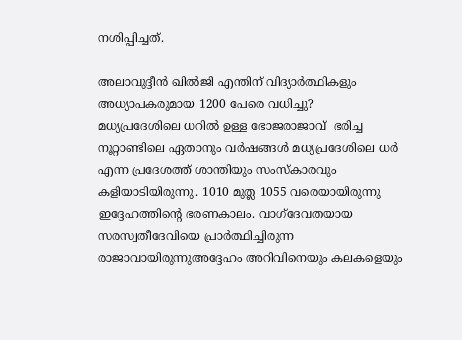നശിപ്പിച്ചത്.

അലാവുദ്ദീന്‍ ഖില്‍ജി എന്തിന് വിദ്യാര്‍ത്ഥികളും അധ്യാപകരുമായ 1200 പേരെ വധിച്ചു?
മധ്യപ്രദേശിലെ ധറില്‍ ഉള്ള ഭോജരാജാവ്  ഭരിച്ച നൂറ്റാണ്ടിലെ ഏതാനും വര്‍ഷങ്ങള്‍ മധ്യപ്രദേശിലെ ധര്‍ എന്ന പ്രദേശത്ത് ശാന്തിയും സംസ്കാരവും കളിയാടിയിരുന്നു. 1010 മുത്ല‍ 1055 വരെയായിരുന്നു ഇദ്ദേഹത്തിന്റെ ഭരണകാലം. വാഗ്ദേവതയായ സരസ്വതീദേവിയെ പ്രാര്‍ത്ഥിച്ചിരുന്ന രാജാവായിരുന്നുഅദ്ദേഹം അറിവിനെയും കലകളെയും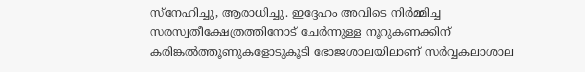സ്നേഹിച്ചു, ആരാധിച്ചു. ഇദ്ദേഹം അവിടെ നിര്‍മ്മിച്ച സരസ്വതീക്ഷേത്രത്തിനോട് ചേര്‍ന്നുള്ള നൂറുകണക്കിന് കരിങ്കല്‍ത്തൂണുകളോടുകൂടി ഭോജശാലയിലാണ് സര്‍വ്വകലാശാല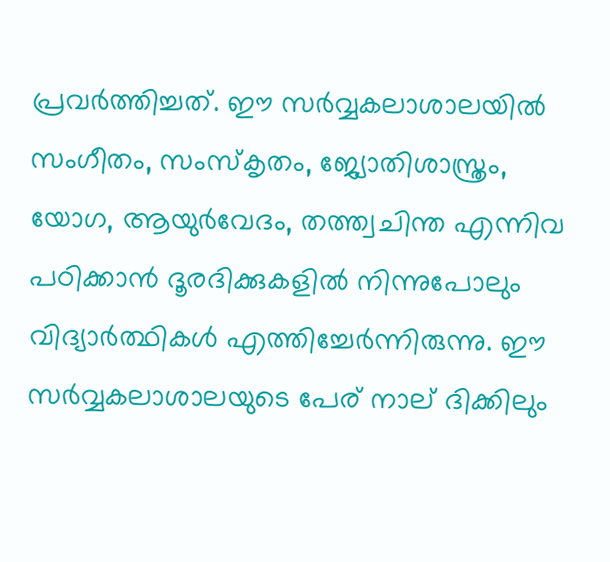പ്രവര്‍ത്തിച്ചത്. ഈ സര്‍വ്വകലാശാലയില്‍ സംഗീതം, സംസ്കൃതം, ജ്യോതിശാസ്ത്രം, യോഗ, ആയുർവേദം, തത്ത്വചിന്ത എന്നിവ പഠിക്കാൻ ദൂരദിക്കുകളില്‍ നിന്നുപോലും വിദ്യാർത്ഥികൾ എത്തിച്ചേര്‍ന്നിരുന്നു. ഈ സര്‍വ്വകലാശാലയുടെ പേര് നാല് ദിക്കിലും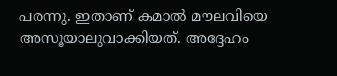പരന്നു. ഇതാണ് കമാല്‍ മൗലവിയെ അസൂയാലുവാക്കിയത്. അദ്ദേഹം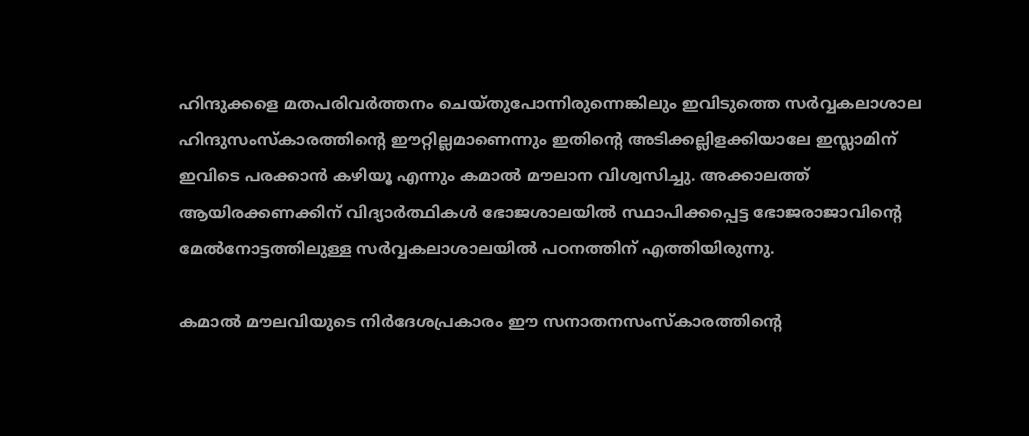ഹിന്ദുക്കളെ മതപരിവര്‍ത്തനം ചെയ്തുപോന്നിരുന്നെങ്കിലും ഇവിടുത്തെ സര്‍വ്വകലാശാല ഹിന്ദുസംസ്കാരത്തിന്റെ ഈറ്റില്ലമാണെന്നും ഇതിന്റെ അടിക്കല്ലിളക്കിയാലേ ഇസ്ലാമിന് ഇവിടെ പരക്കാന്‍ കഴിയൂ എന്നും കമാല്‍ മൗലാന വിശ്വസിച്ചു. അക്കാലത്ത് ആയിരക്കണക്കിന് വിദ്യാര്‍ത്ഥികള്‍ ഭോജശാലയില്‍ സ്ഥാപിക്കപ്പെട്ട ഭോജരാജാവിന്റെ മേല്‍നോട്ടത്തിലുള്ള സര്‍വ്വകലാശാലയില്‍ പഠനത്തിന് എത്തിയിരുന്നു.

കമാല്‍ മൗലവിയുടെ നിര്‍ദേശപ്രകാരം ഈ സനാതനസംസ്കാരത്തിന്റെ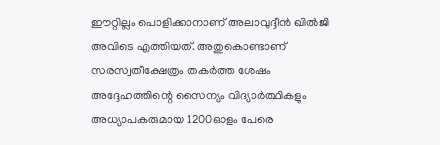ഈറ്റില്ലം പൊളിക്കാനാണ് അലാവുദ്ദീന്‍ ഖില്‍ജി അവിടെ എത്തിയത്. അതുകൊണ്ടാണ് സരസ്വതീക്ഷേത്രം തകര്‍ത്ത ശേഷം അദ്ദേഹത്തിന്റെ സൈന്യം വിദ്യാര്‍ത്ഥികളും അധ്യാപകരുമായ 1200ഓളം പേരെ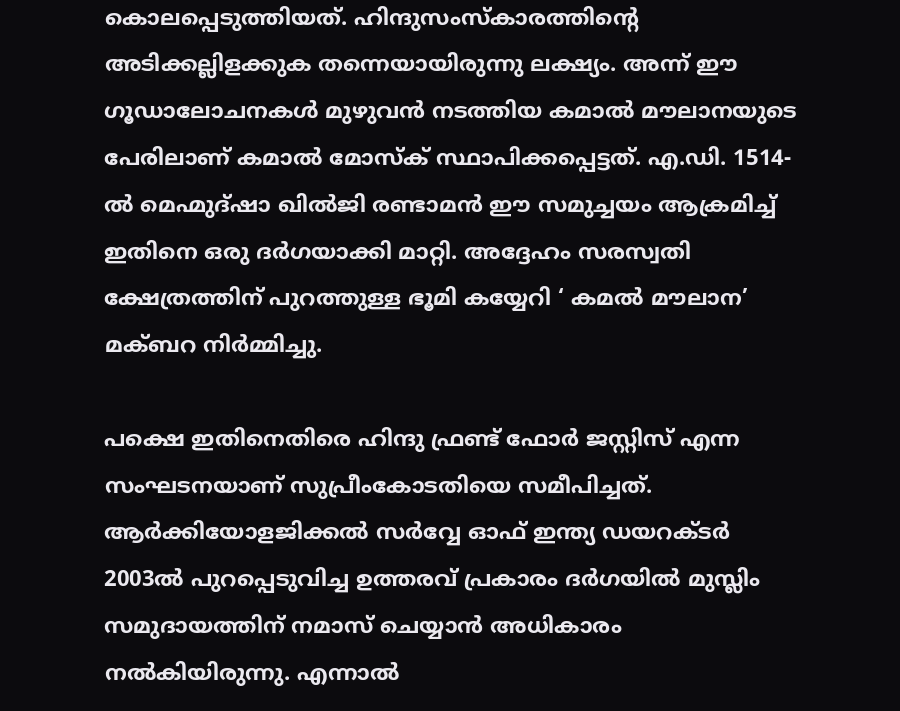കൊലപ്പെടുത്തിയത്. ഹിന്ദുസംസ്കാരത്തിന്റെ അടിക്കല്ലിളക്കുക തന്നെയായിരുന്നു ലക്ഷ്യം. അന്ന് ഈ ഗൂഡാലോചനകള്‍ മുഴുവന്‍ നടത്തിയ കമാല്‍ മൗലാനയുടെ പേരിലാണ് കമാല്‍ മോസ്ക് സ്ഥാപിക്കപ്പെട്ടത്. എ.ഡി. 1514-ൽ മെഹ്മുദ്ഷാ ഖിൽജി രണ്ടാമൻ ഈ സമുച്ചയം ആക്രമിച്ച് ഇതിനെ ഒരു ദർഗയാക്കി മാറ്റി. അദ്ദേഹം സരസ്വതി ക്ഷേത്രത്തിന് പുറത്തുള്ള ഭൂമി കയ്യേറി ‘ കമൽ മൗലാന’ മക്ബറ നിർമ്മിച്ചു.

പക്ഷെ ഇതിനെതിരെ ഹിന്ദു ഫ്രണ്ട് ഫോര്‍ ജസ്റ്റിസ് എന്ന സംഘടനയാണ് സുപ്രീംകോടതിയെ സമീപിച്ചത്. ആര്‍ക്കിയോളജിക്കല്‍ സര്‍വ്വേ ഓഫ് ഇന്ത്യ ഡയറക്ടര്‍ 2003ല്‍ പുറപ്പെടുവിച്ച ഉത്തരവ് പ്രകാരം ദര്‍ഗയില്‍ മുസ്ലിം സമുദായത്തിന് നമാസ് ചെയ്യാന്‍ അധികാരം നല്‍കിയിരുന്നു. എന്നാല്‍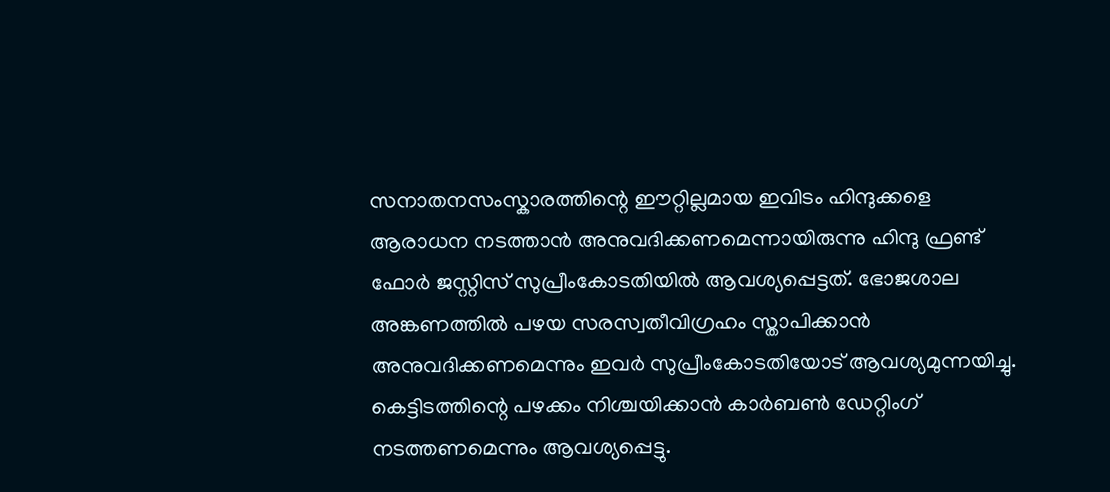സനാതനസംസ്കാരത്തിന്റെ ഈറ്റില്ലമായ ഇവിടം ഹിന്ദുക്കളെ ആരാധന നടത്താന്‍ അനുവദിക്കണമെന്നായിരുന്നു ഹിന്ദു ഫ്രണ്ട് ഫോര്‍ ജസ്റ്റിസ് സുപ്രീംകോടതിയില്‍ ആവശ്യപ്പെട്ടത്. ഭോജശാല അങ്കണത്തില്‍ പഴയ സരസ്വതീവിഗ്രഹം സ്താപിക്കാന്‍ അനുവദിക്കണമെന്നും ഇവര്‍ സുപ്രീംകോടതിയോട് ആവശ്യമുന്നയിച്ചു. കെട്ടിടത്തിന്റെ പഴക്കം നിശ്ചയിക്കാന്‍ കാര്‍ബണ്‍ ഡേറ്റിംഗ് നടത്തണമെന്നും ആവശ്യപ്പെട്ടു.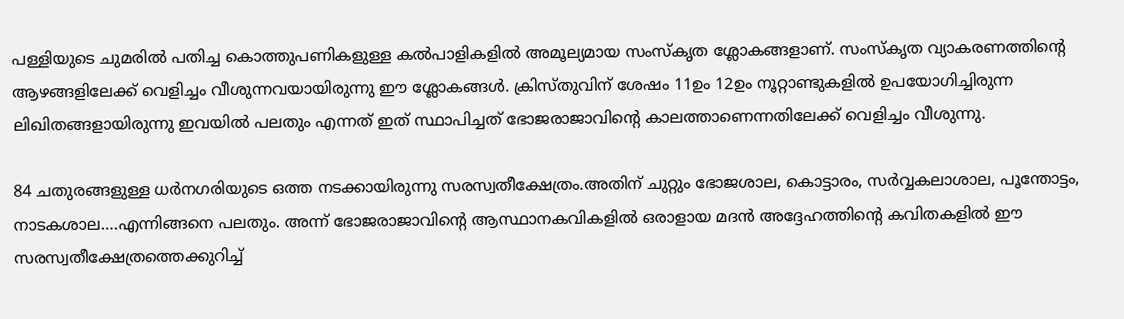പള്ളിയുടെ ചുമരില്‍ പതിച്ച കൊത്തുപണികളുള്ള കല്‍പാളികളില്‍ അമൂല്യമായ സംസ്കൃത ശ്ലോകങ്ങളാണ്. സംസ്കൃത വ്യാകരണത്തിന്റെ ആഴങ്ങളിലേക്ക് വെളിച്ചം വീശുന്നവയായിരുന്നു ഈ ശ്ലോകങ്ങള്‍. ക്രിസ്തുവിന് ശേഷം 11ഉം 12ഉം നൂറ്റാണ്ടുകളില്‍ ഉപയോഗിച്ചിരുന്ന ലിഖിതങ്ങളായിരുന്നു ഇവയില്‍ പലതും എന്നത് ഇത് സ്ഥാപിച്ചത് ഭോജരാജാവിന്റെ കാലത്താണെന്നതിലേക്ക് വെളിച്ചം വീശുന്നു.

84 ചതുരങ്ങളുള്ള ധര്‍നഗരിയുടെ ഒത്ത നടക്കായിരുന്നു സരസ്വതീക്ഷേത്രം.അതിന് ചുറ്റും ഭോജശാല, കൊട്ടാരം, സര്‍വ്വകലാശാല, പൂന്തോട്ടം, നാടകശാല….എന്നിങ്ങനെ പലതും. അന്ന് ഭോജരാജാവിന്റെ ആസ്ഥാനകവികളില്‍ ഒരാളായ മദന്‍ അദ്ദേഹത്തിന്റെ കവിതകളില്‍ ഈ സരസ്വതീക്ഷേത്രത്തെക്കുറിച്ച്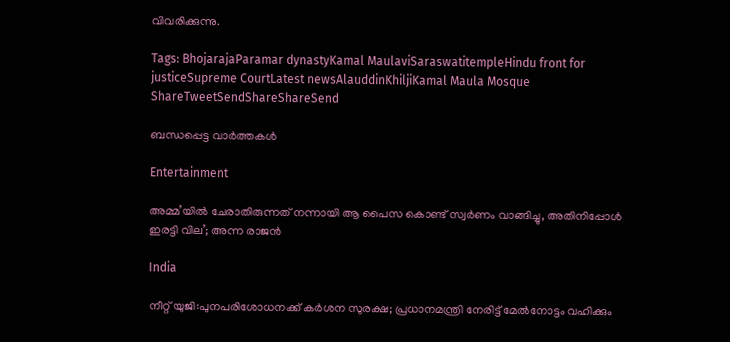വിവരിക്കുന്നു.

Tags: BhojarajaParamar dynastyKamal MaulaviSaraswatitempleHindu front for justiceSupreme CourtLatest newsAlauddinKhiljiKamal Maula Mosque
ShareTweetSendShareShareSend

ബന്ധപ്പെട്ട വാര്‍ത്തകള്‍

Entertainment

അമ്മ’യിൽ ചേരാതിരുന്നത് നന്നായി ആ പൈസ കൊണ്ട് സ്വർണം വാങ്ങിച്ചു, അതിനിപ്പോൾ ഇരട്ടി വില’; അന്ന രാജൻ

India

നീറ്റ് യുജി:പുനപരിശോധനക്ക് കര്‍ശന സുരക്ഷ; പ്രധാനമന്ത്രി നേരിട്ട് മേല്‍നോട്ടം വഹിക്കും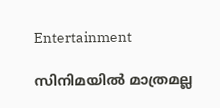Entertainment

സിനിമയിൽ മാത്രമല്ല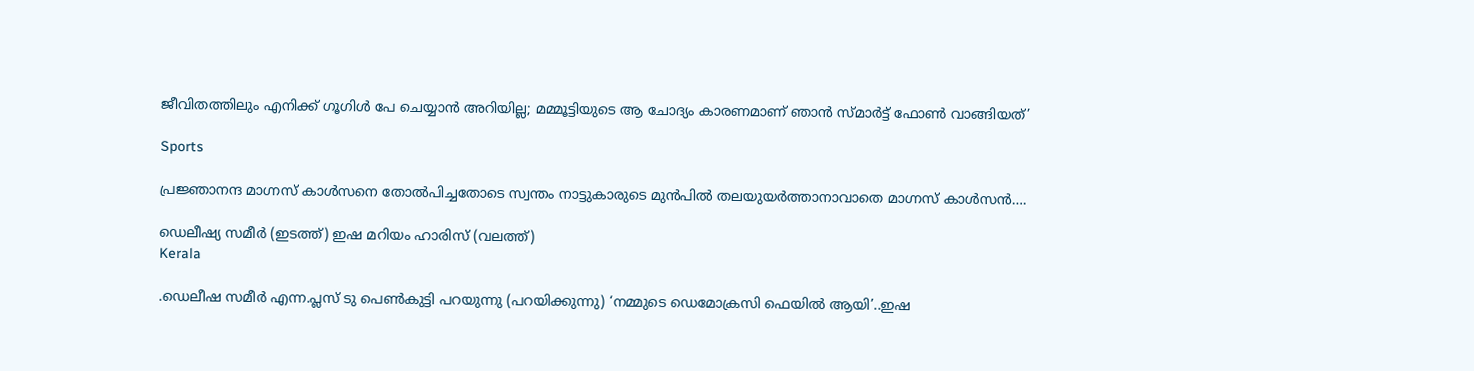ജീവിതത്തിലും എനിക്ക് ഗൂഗിൾ പേ ചെയ്യാൻ അറിയില്ല; മമ്മൂട്ടിയുടെ ആ ചോദ്യം കാരണമാണ് ഞാൻ സ്മാർട്ട് ഫോൺ വാങ്ങിയത്’

Sports

പ്രജ്ഞാനന്ദ മാഗ്നസ് കാള്‍സനെ തോല്‍പിച്ചതോടെ സ്വന്തം നാട്ടുകാരുടെ മുന്‍പില്‍ തലയുയര്‍ത്താനാവാതെ മാഗ്നസ് കാള്‍സന്‍….

ഡെലീഷ്യ സമീര്‍ (ഇടത്ത്) ഇഷ മറിയം ഹാരിസ് (വലത്ത്)
Kerala

.ഡെലീഷ സമീര്‍ എന്ന.പ്ലസ് ടു പെണ്‍കുട്ടി പറയുന്നു (പറയിക്കുന്നു) ‘നമ്മുടെ ഡെമോക്രസി ഫെയില്‍ ആയി’..ഇഷ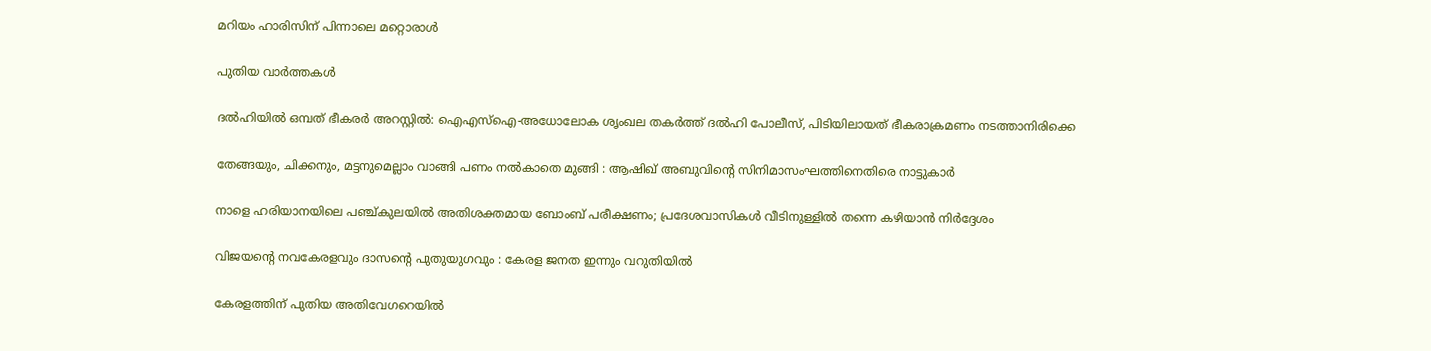മറിയം ഹാരിസിന് പിന്നാലെ മറ്റൊരാള്‍

പുതിയ വാര്‍ത്തകള്‍

ദൽഹിയിൽ ഒമ്പത് ഭീകരർ അറസ്റ്റിൽ: ഐഎസ്‌ഐ-അധോലോക ശൃംഖല തകർത്ത് ദൽഹി പോലീസ്, പിടിയിലായത് ഭീകരാക്രമണം നടത്താനിരിക്കെ

തേങ്ങയും, ചിക്കനും, മട്ടനുമെല്ലാം വാങ്ങി പണം നൽകാതെ മുങ്ങി : ആഷിഖ് അബുവിന്റെ സിനിമാസംഘത്തിനെതിരെ നാട്ടുകാർ

നാളെ ഹരിയാനയിലെ പഞ്ച്കുലയിൽ അതിശക്തമായ ബോംബ് പരീക്ഷണം; പ്രദേശവാസികൾ വീടിനുള്ളിൽ തന്നെ കഴിയാൻ നിർദ്ദേശം

വിജയന്റെ നവകേരളവും ദാസന്റെ പുതുയുഗവും : കേരള ജനത ഇന്നും വറുതിയിൽ

കേരളത്തിന് പുതിയ അതിവേഗറെയിൽ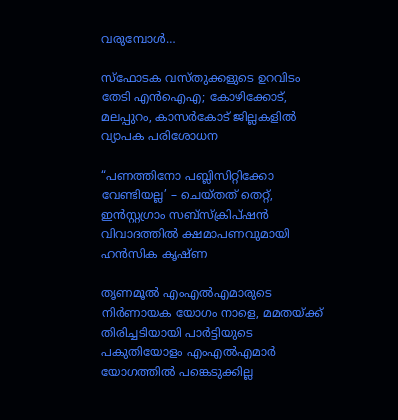വരുമ്പോൾ…

സ്‌ഫോടക വസ്‌തുക്കളുടെ ഉറവിടം തേടി എൻഐഎ; കോഴിക്കോട്, മലപ്പുറം, കാസർകോട് ജില്ലകളിൽ വ്യാപക പരിശോധന

“പണത്തിനോ പബ്ലിസിറ്റിക്കോ വേണ്ടിയല്ല’ – ചെയ്തത് തെറ്റ്, ഇൻസ്റ്റഗ്രാം സബ്‌സ്‌ക്രിപ്ഷൻ വിവാദത്തിൽ ക്ഷമാപണവുമായി ഹൻസിക കൃഷ്ണ

തൃണമൂൽ എംഎൽഎമാരുടെ നിർണായക യോഗം നാളെ, മമതയ്‌ക്ക് തിരിച്ചടിയായി പാർട്ടിയുടെ പകുതിയോളം എംഎൽഎമാർ യോഗത്തിൽ പങ്കെടുക്കില്ല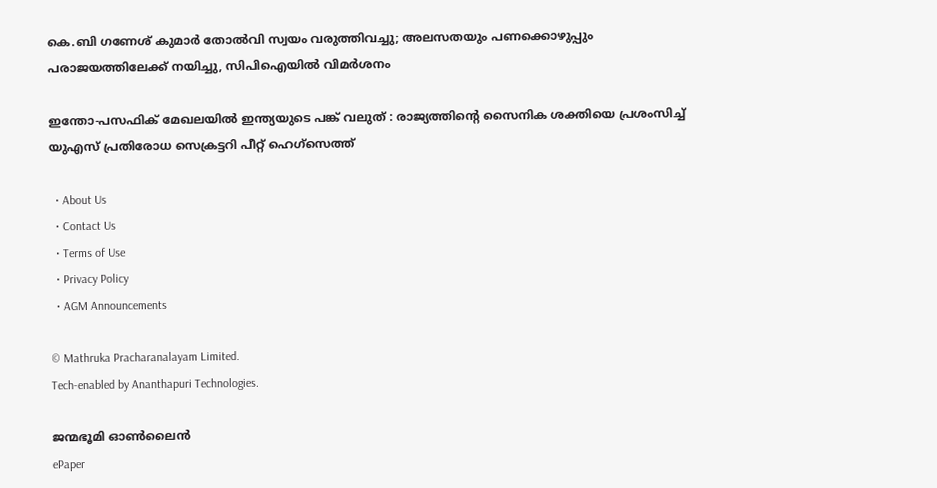കെ.ബി ഗണേശ് കുമാർ തോൽവി സ്വയം വരുത്തിവച്ചു; അലസതയും പണക്കൊഴുപ്പും പരാജയത്തിലേക്ക് നയിച്ചു, സിപിഐയിൽ വിമർശനം

ഇന്തോ-പസഫിക് മേഖലയിൽ ഇന്ത്യയുടെ പങ്ക് വലുത് : രാജ്യത്തിന്റെ സൈനിക ശക്തിയെ പ്രശംസിച്ച് യുഎസ് പ്രതിരോധ സെക്രട്ടറി പീറ്റ് ഹെഗ്‌സെത്ത്

  • About Us
  • Contact Us
  • Terms of Use
  • Privacy Policy
  • AGM Announcements

© Mathruka Pracharanalayam Limited.
Tech-enabled by Ananthapuri Technologies.

ജന്മഭൂമി ഓണ്‍ലൈന്‍
ePaper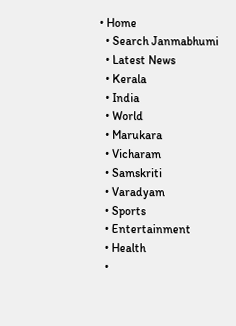• Home
  • Search Janmabhumi
  • Latest News
  • Kerala
  • India
  • World
  • Marukara
  • Vicharam
  • Samskriti
  • Varadyam
  • Sports
  • Entertainment
  • Health
  •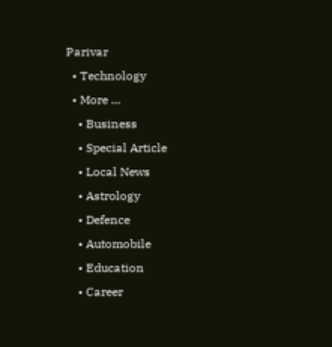Parivar
  • Technology
  • More …
    • Business
    • Special Article
    • Local News
    • Astrology
    • Defence
    • Automobile
    • Education
    • Career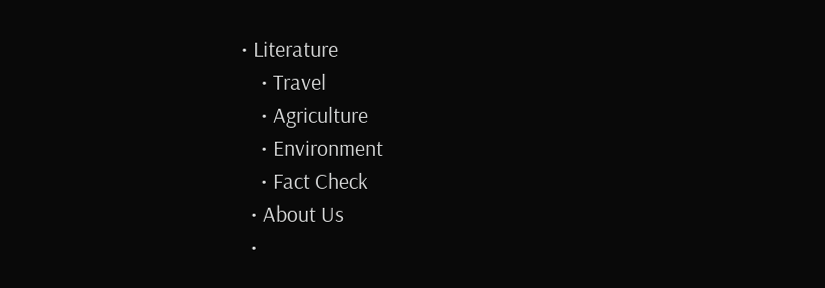• Literature
    • Travel
    • Agriculture
    • Environment
    • Fact Check
  • About Us
  •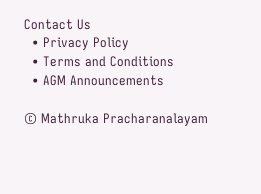Contact Us
  • Privacy Policy
  • Terms and Conditions
  • AGM Announcements

© Mathruka Pracharanalayam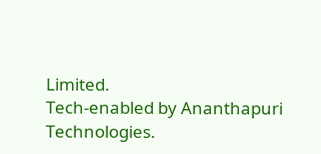Limited.
Tech-enabled by Ananthapuri Technologies.